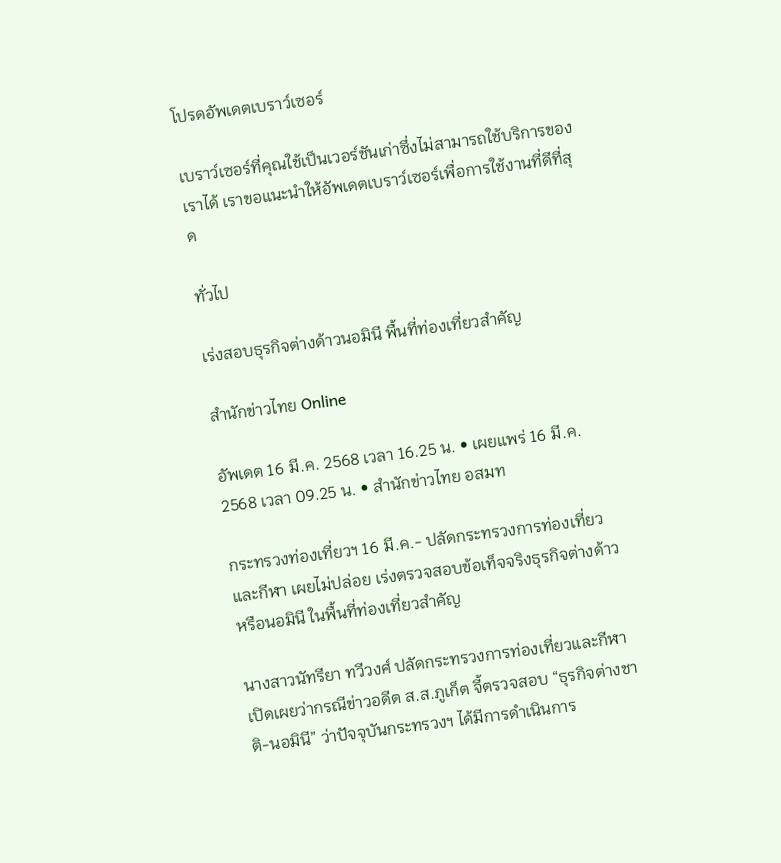โปรดอัพเดตเบราว์เซอร์

เบราว์เซอร์ที่คุณใช้เป็นเวอร์ชันเก่าซึ่งไม่สามารถใช้บริการของเราได้ เราขอแนะนำให้อัพเดตเบราว์เซอร์เพื่อการใช้งานที่ดีที่สุด

ทั่วไป

เร่งสอบธุรกิจต่างด้าวนอมินี พื้นที่ท่องเที่ยวสำคัญ

สำนักข่าวไทย Online

อัพเดต 16 มี.ค. 2568 เวลา 16.25 น. • เผยแพร่ 16 มี.ค. 2568 เวลา 09.25 น. • สำนักข่าวไทย อสมท

กระทรวงท่องเที่ยวฯ 16 มี.ค.- ปลัดกระทรวงการท่องเที่ยวและกีฬา เผยไม่ปล่อย เร่งตรวจสอบข้อเท็จจริงธุรกิจต่างด้าว หรือนอมินี ในพื้นที่ท่องเที่ยวสำคัญ

นางสาวนัทรียา ทวีวงศ์ ปลัดกระทรวงการท่องเที่ยวและกีฬา เปิดเผยว่ากรณีข่าวอดีต ส.ส.ภูเก็ต จี้ตรวจสอบ “ธุรกิจต่างชาติ-นอมินี” ว่าปัจจุบันกระทรวงฯ ได้มีการดำเนินการ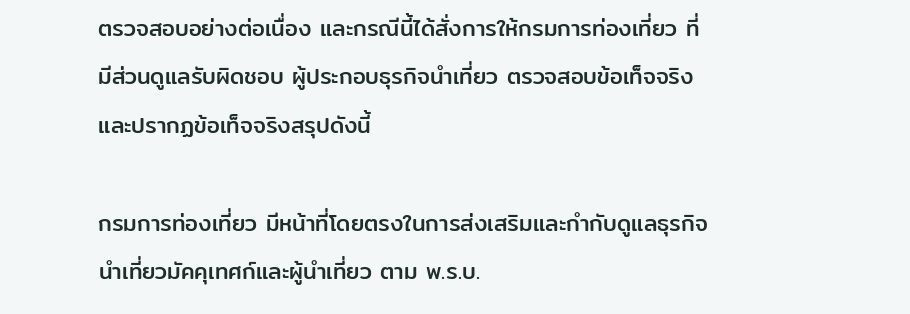ตรวจสอบอย่างต่อเนื่อง และกรณีนี้ได้สั่งการให้กรมการท่องเที่ยว ที่มีส่วนดูแลรับผิดชอบ ผู้ประกอบธุรกิจนำเที่ยว ตรวจสอบข้อเท็จจริงและปรากฏข้อเท็จจริงสรุปดังนี้

กรมการท่องเที่ยว มีหน้าที่โดยตรงในการส่งเสริมและกำกับดูแลธุรกิจนำเที่ยวมัคคุเทศก์และผู้นำเที่ยว ตาม พ.ร.บ.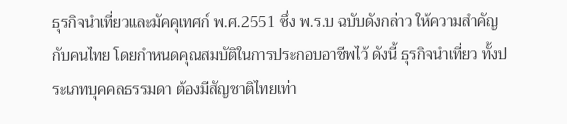ธุรกิจนำเที่ยวและมัคคุเทศก์ พ.ศ.2551 ซึ่ง พ.ร.บ ฉบับดังกล่าว ให้ความสำคัญกับคนไทย โดยกำหนดคุณสมบัติในการประกอบอาชีพไว้ ดังนี้ ธุรกิจนำเที่ยว ทั้งประเภทบุคคลธรรมดา ต้องมีสัญชาติไทยเท่า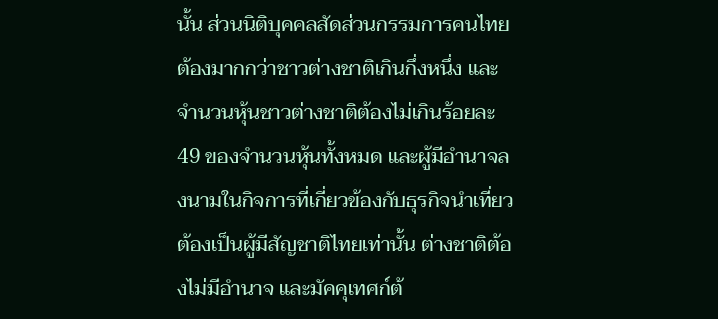นั้น ส่วนนิติบุคคลสัดส่วนกรรมการคนไทยต้องมากกว่าชาวต่างชาติเกินกึ่งหนึ่ง และจำนวนหุ้นชาวต่างชาติต้องไม่เกินร้อยละ 49 ของจำนวนหุ้นทั้งหมด และผู้มีอำนาจลงนามในกิจการที่เกี่ยวข้องกับธุรกิจนำเที่ยวต้องเป็นผู้มีสัญชาติไทยเท่านั้น ต่างชาติต้องไม่มีอำนาจ และมัคคุเทศก์ต้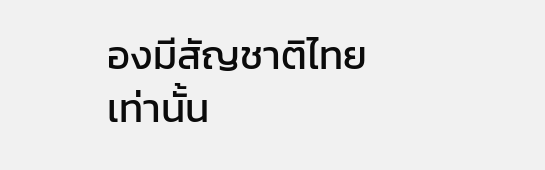องมีสัญชาติไทยเท่านั้น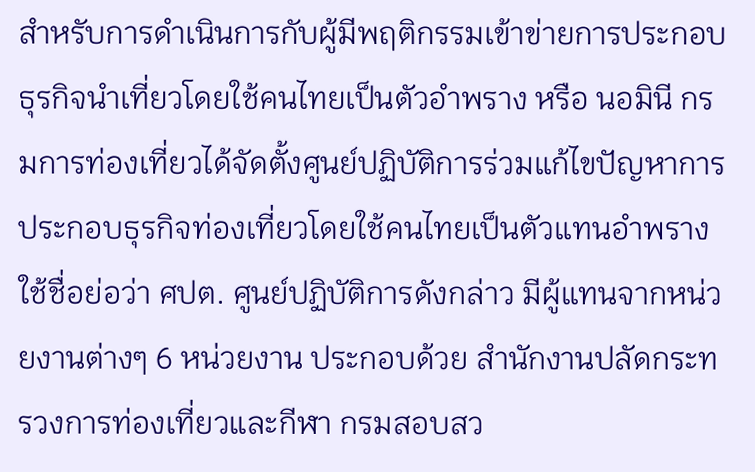สำหรับการดำเนินการกับผู้มีพฤติกรรมเข้าข่ายการประกอบธุรกิจนำเที่ยวโดยใช้คนไทยเป็นตัวอำพราง หรือ นอมินี กรมการท่องเที่ยวได้จัดตั้งศูนย์ปฏิบัติการร่วมแก้ไขปัญหาการประกอบธุรกิจท่องเที่ยวโดยใช้คนไทยเป็นตัวแทนอำพราง ใช้ชื่อย่อว่า ศปต. ศูนย์ปฏิบัติการดังกล่าว มีผู้แทนจากหน่วยงานต่างๆ 6 หน่วยงาน ประกอบด้วย สำนักงานปลัดกระทรวงการท่องเที่ยวและกีฬา กรมสอบสว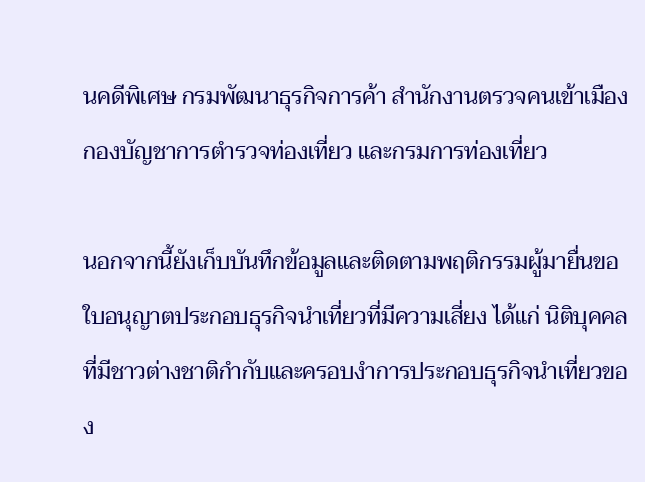นคดีพิเศษ กรมพัฒนาธุรกิจการค้า สำนักงานตรวจคนเข้าเมือง กองบัญชาการตำรวจท่องเที่ยว และกรมการท่องเที่ยว

นอกจากนี้ยังเก็บบันทึกข้อมูลและติดตามพฤติกรรมผู้มายื่นขอใบอนุญาตประกอบธุรกิจนำเที่ยวที่มีความเสี่ยง ได้แก่ นิติบุคคลที่มีชาวต่างชาติกำกับและครอบงำการประกอบธุรกิจนำเที่ยวของ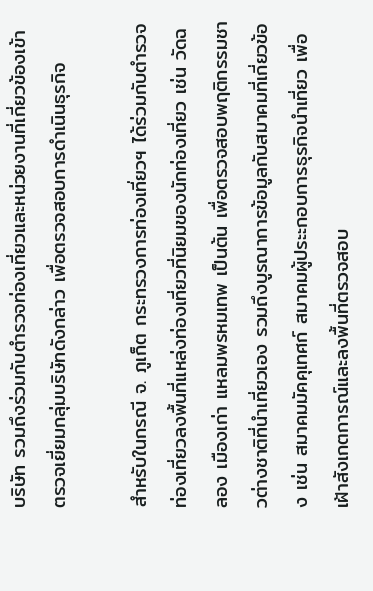บริษัท รวมถึงร่วมกับตำรวจท่องเที่ยวและหน่วยงานที่เกี่ยวข้องเข้าตรวจเยี่ยมกลุ่มบริษัทดังกล่าว เพื่อตรวจสอบการดำเนินธุรกิจ

สำหรับในกรณี จ. ภูเก็ต กระทรวงการท่องเที่ยวฯ ได้ร่วมกับตำรวจท่องเที่ยวลงพื้นที่แหล่งท่องเที่ยวที่นิยมของนักท่องเที่ยว เช่น วัดฉลอง เมืองเก่า แหลมพรหมเทพ เป็นต้น เพื่อตรวจสอบพฤติกรรมชาวต่างชาติที่นำเที่ยวเอง รวมถึงบูรณาการข้อมูลกับสมาคมที่เกี่ยวข้อง เช่น สมาคมมัคคุเทศก์ สมาคมผู้ประะกอบการธุรกิจนำเที่ยว เพื่อเฝ้าสังเกตการณ์และลงพื้นที่ตรวจสอบ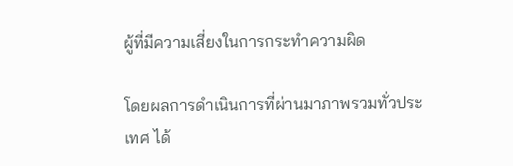ผู้ที่มีความเสี่ยงในการกระทำความผิด

โดยผลการดำเนินการที่ผ่านมาภาพรวมทั่วประเทศ ได้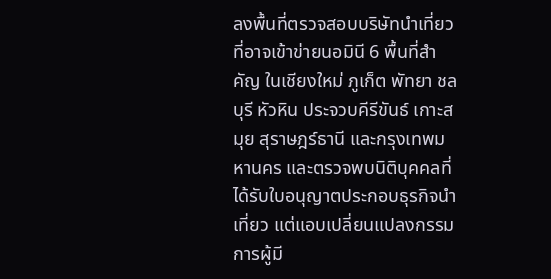ลงพื้นที่ตรวจสอบบริษัทนำเที่ยวที่อาจเข้าข่ายนอมินี 6 พื้นที่สำคัญ ในเชียงใหม่ ภูเก็ต พัทยา ชลบุรี หัวหิน ประจวบคีรีขันธ์ เกาะสมุย สุราษฎร์ธานี และกรุงเทพมหานคร และตรวจพบนิติบุคคลที่ได้รับใบอนุญาตประกอบธุรกิจนำเที่ยว แต่แอบเปลี่ยนแปลงกรรมการผู้มี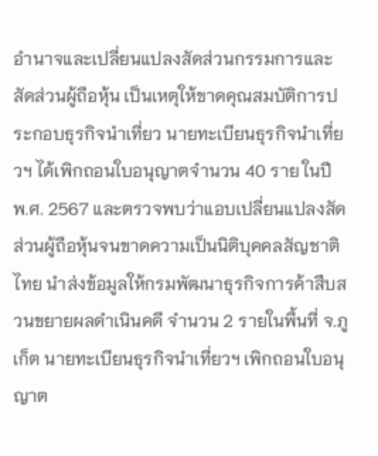อำนาจและเปลี่ยนแปลงสัดส่วนกรรมการและสัดส่วนผู้ถือหุ้น เป็นเหตุให้ขาดคุณสมบัติการประกอบธุรกิจนำเที่ยว นายทะเบียนธุรกิจนำเที่ยวฯ ได้เพิกถอนใบอนุญาตจำนวน 40 ราย ในปี พ.ศ. 2567 และตรวจพบว่าแอบเปลี่ยนแปลงสัดส่วนผู้ถือหุ้นจนขาดความเป็นนิติบุคคลสัญชาติไทย นำส่งข้อมูลให้กรมพัฒนาธุรกิจการค้าสืบสวนขยายผลดำเนินคดี จำนวน 2 รายในพื้นที่ จ.ภูเก็ต นายทะเบียนธุรกิจนำเที่ยวฯ เพิกถอนใบอนุญาต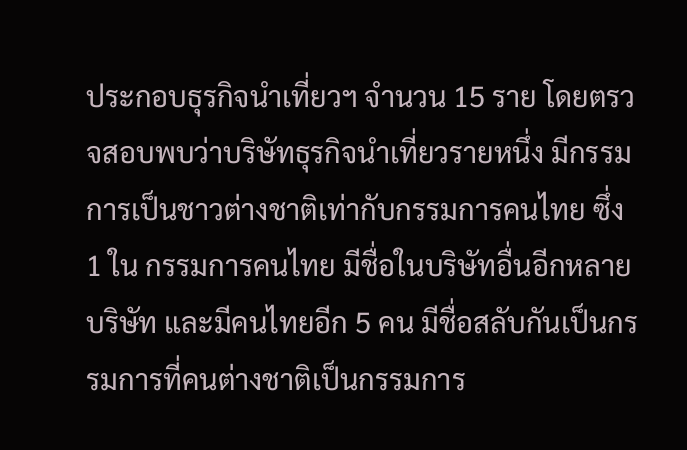ประกอบธุรกิจนำเที่ยวฯ จำนวน 15 ราย โดยตรวจสอบพบว่าบริษัทธุรกิจนำเที่ยวรายหนึ่ง มีกรรมการเป็นชาวต่างชาติเท่ากับกรรมการคนไทย ซึ่ง 1 ใน กรรมการคนไทย มีชื่อในบริษัทอื่นอีกหลายบริษัท และมีคนไทยอีก 5 คน มีชื่อสลับกันเป็นกรรมการที่คนต่างชาติเป็นกรรมการ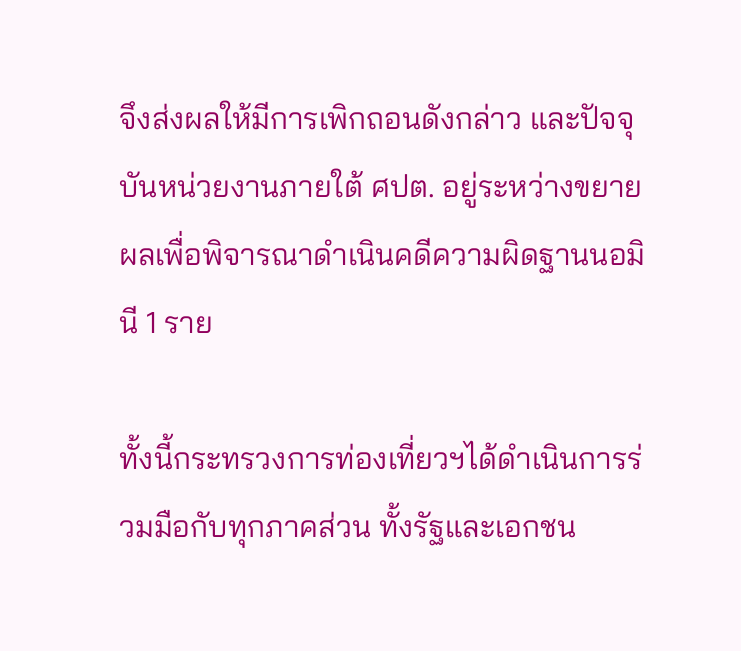จึงส่งผลให้มีการเพิกถอนดังกล่าว และปัจจุบันหน่วยงานภายใต้ ศปต. อยู่ระหว่างขยายผลเพื่อพิจารณาดำเนินคดีความผิดฐานนอมินี 1 ราย

ทั้งนี้กระทรวงการท่องเที่ยวฯได้ดำเนินการร่วมมือกับทุกภาคส่วน ทั้งรัฐและเอกชน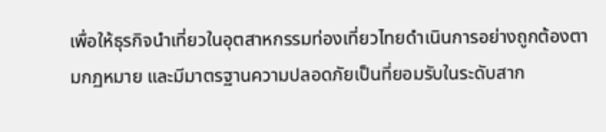เพื่อให้ธุรกิจนำเที่ยวในอุตสาหกรรมท่องเที่ยวไทยดำเนินการอย่างถูกต้องตามกฏหมาย และมีมาตรฐานความปลอดภัยเป็นที่ยอมรับในระดับสาก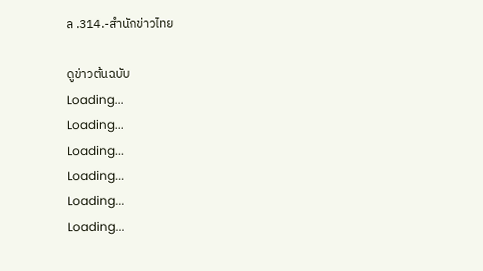ล .314.-สำนักข่าวไทย

ดูข่าวต้นฉบับ
Loading...
Loading...
Loading...
Loading...
Loading...
Loading...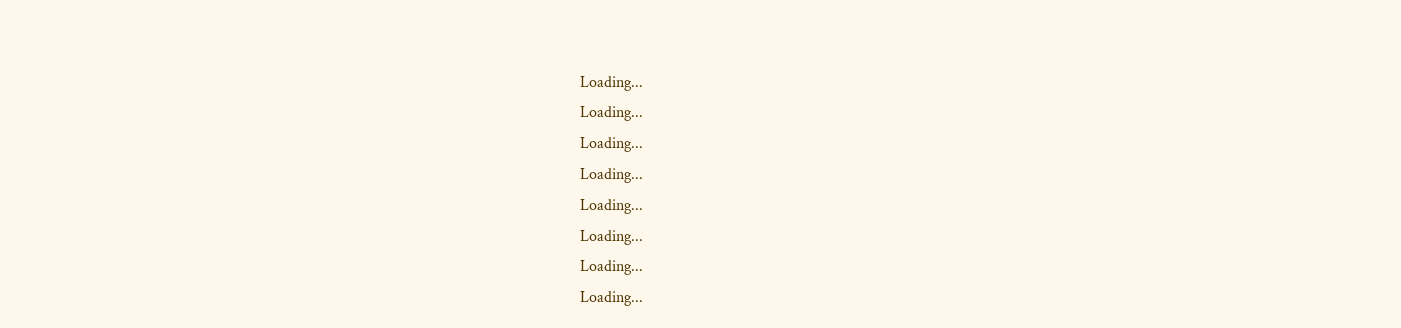Loading...
Loading...
Loading...
Loading...
Loading...
Loading...
Loading...
Loading...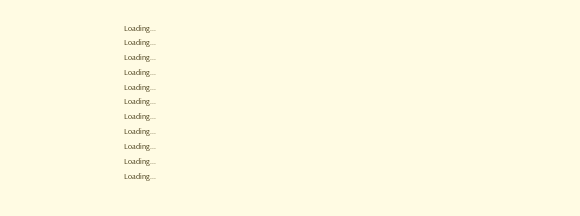Loading...
Loading...
Loading...
Loading...
Loading...
Loading...
Loading...
Loading...
Loading...
Loading...
Loading...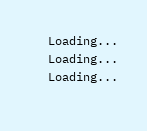Loading...
Loading...
Loading...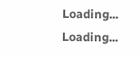Loading...
Loading...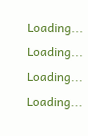Loading...
Loading...
Loading...
Loading...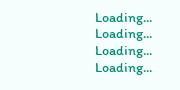Loading...
Loading...
Loading...
Loading...